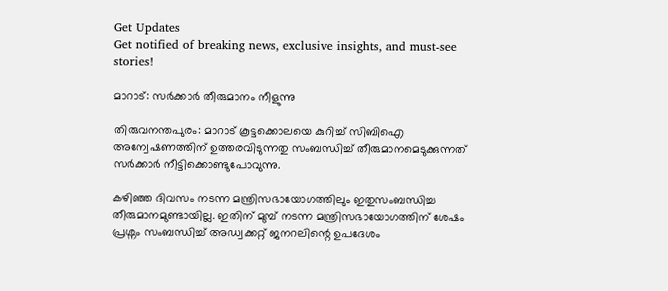Get Updates
Get notified of breaking news, exclusive insights, and must-see stories!

മാറാട്: സര്‍ക്കാര്‍ തീരുമാനം നീളുന്നു

തിരുവനന്തപുരം: മാറാട് കൂട്ടക്കൊലയെ കുറിച്ച് സിബിഐ അന്വേഷണത്തിന് ഉത്തരവിടുന്നതു സംബന്ധിച്ച് തീരുമാനമെടുക്കുന്നത് സര്‍ക്കാര്‍ നീട്ടിക്കൊണ്ടുപോവുന്നു.

കഴിഞ്ഞ ദിവസം നടന്ന മന്ത്രിസഭായോഗത്തിലും ഇതുസംബന്ധിച്ച തീരുമാനമുണ്ടായില്ല. ഇതിന് മുമ്പ് നടന്ന മന്ത്രിസഭായോഗത്തിന് ശേഷം പ്രശ്നം സംബന്ധിച്ച് അഡ്വക്കറ്റ് ജനറലിന്റെ ഉപദേശം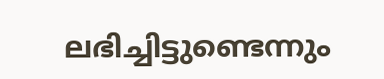ലഭിച്ചിട്ടുണ്ടെന്നും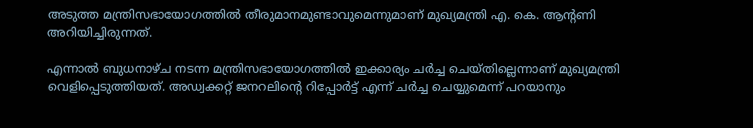അടുത്ത മന്ത്രിസഭായോഗത്തില്‍ തീരുമാനമുണ്ടാവുമെന്നുമാണ് മുഖ്യമന്ത്രി എ. കെ. ആന്റണി അറിയിച്ചിരുന്നത്.

എന്നാല്‍ ബുധനാഴ്ച നടന്ന മന്ത്രിസഭായോഗത്തില്‍ ഇക്കാര്യം ചര്‍ച്ച ചെയ്തില്ലെന്നാണ് മുഖ്യമന്ത്രി വെളിപ്പെടുത്തിയത്. അഡ്വക്കറ്റ് ജനറലിന്റെ റിപ്പോര്‍ട്ട് എന്ന് ചര്‍ച്ച ചെയ്യുമെന്ന് പറയാനും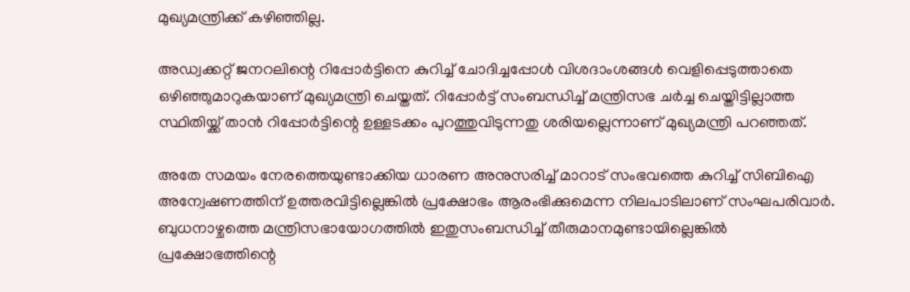മുഖ്യമന്ത്രിക്ക് കഴിഞ്ഞില്ല.

അഡ്വക്കറ്റ് ജനറലിന്റെ റിപ്പോര്‍ട്ടിനെ കുറിച്ച് ചോദിച്ചപ്പോള്‍ വിശദാംശങ്ങള്‍ വെളിപ്പെടുത്താതെ ഒഴിഞ്ഞുമാറുകയാണ് മുഖ്യമന്ത്രി ചെയ്തത്. റിപ്പോര്‍ട്ട് സംബന്ധിച്ച് മന്ത്രിസഭ ചര്‍ച്ച ചെയ്തിട്ടില്ലാത്ത സ്ഥിതിയ്ക്ക് താന്‍ റിപ്പോര്‍ട്ടിന്റെ ഉള്ളടക്കം പുറത്തുവിടുന്നതു ശരിയല്ലെന്നാണ് മുഖ്യമന്ത്രി പറഞ്ഞത്.

അതേ സമയം നേരത്തെയുണ്ടാക്കിയ ധാരണ അനുസരിച്ച് മാറാട് സംഭവത്തെ കുറിച്ച് സിബിഐ അന്വേഷണത്തിന് ഉത്തരവിട്ടില്ലെങ്കില്‍ പ്രക്ഷോഭം ആരംഭിക്കുമെന്ന നിലപാടിലാണ് സംഘപരിവാര്‍. ബുധനാഴ്ചത്തെ മന്ത്രിസഭായോഗത്തില്‍ ഇതുസംബന്ധിച്ച് തീരുമാനമുണ്ടായില്ലെങ്കില്‍ പ്രക്ഷോഭത്തിന്റെ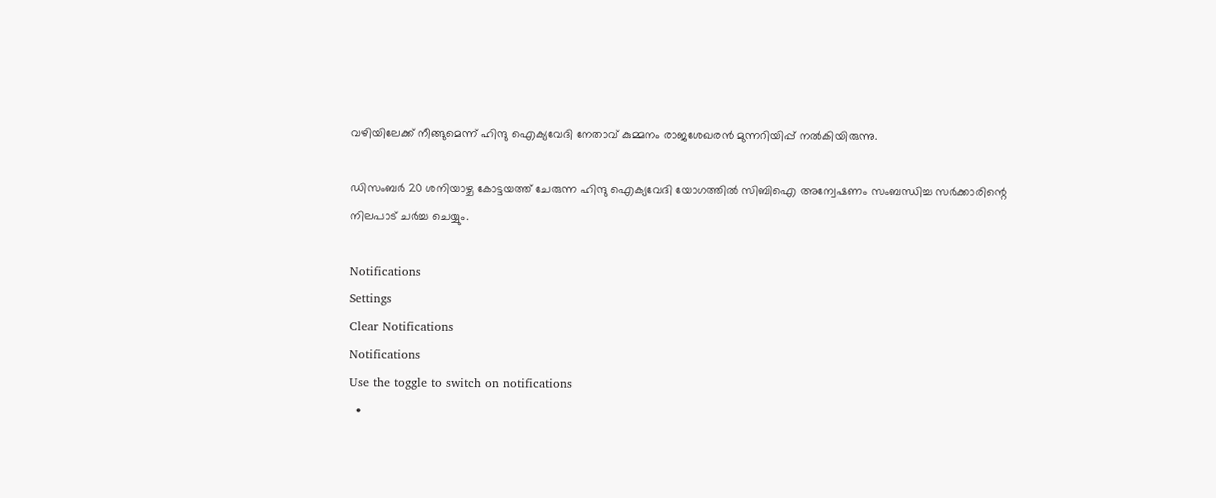വഴിയിലേക്ക് നീങ്ങുമെന്ന് ഹിന്ദു ഐക്യവേദി നേതാവ് കുമ്മനം രാജശേഖരന്‍ മുന്നറിയിപ്പ് നല്‍കിയിരുന്നു.

ഡിസംബര്‍ 20 ശനിയാഴ്ച കോട്ടയത്ത് ചേരുന്ന ഹിന്ദു ഐക്യവേദി യോഗത്തില്‍ സിബിഐ അന്വേഷണം സംബന്ധിച്ച സര്‍ക്കാരിന്റെ നിലപാട് ചര്‍ച്ച ചെയ്യും.

Notifications
Settings
Clear Notifications
Notifications
Use the toggle to switch on notifications
  •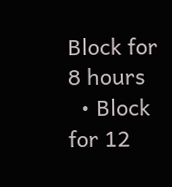Block for 8 hours
  • Block for 12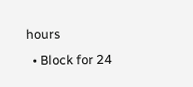hours
  • Block for 24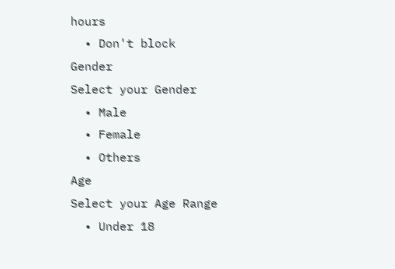hours
  • Don't block
Gender
Select your Gender
  • Male
  • Female
  • Others
Age
Select your Age Range
  • Under 18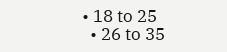• 18 to 25
  • 26 to 35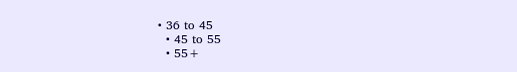• 36 to 45
  • 45 to 55
  • 55+